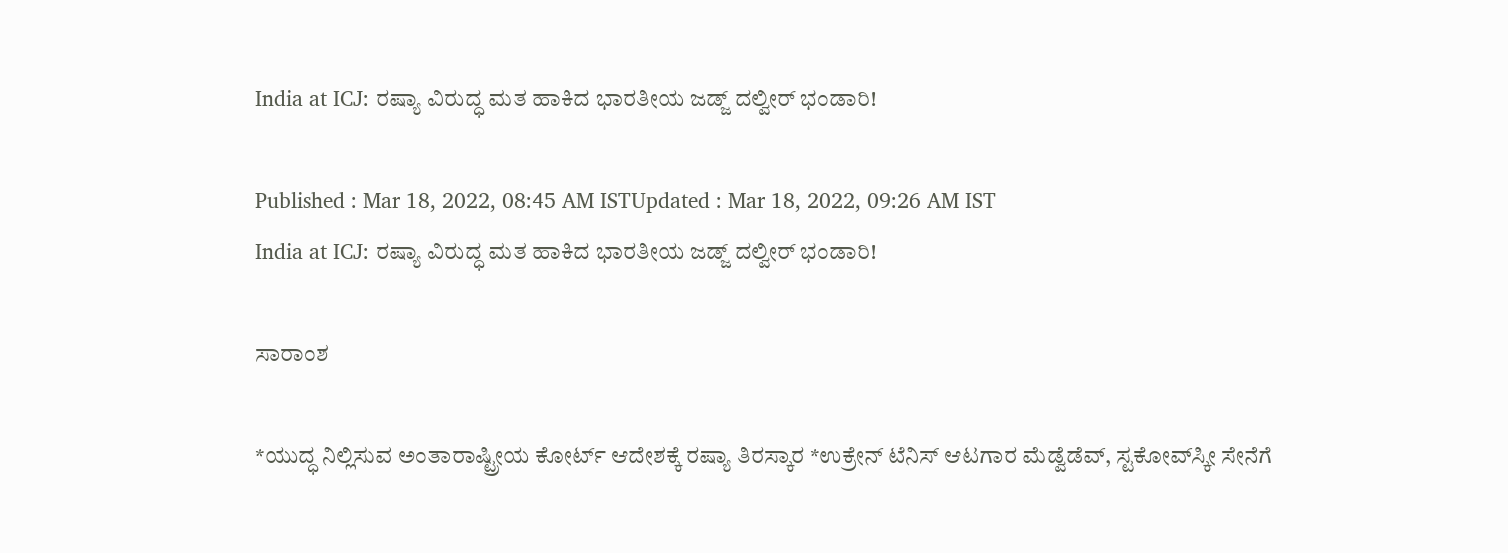India at ICJ: ರಷ್ಯಾ ವಿರುದ್ಧ ಮತ ಹಾಕಿದ ಭಾರತೀಯ ಜಡ್ಜ್‌ ದಲ್ವೀರ್‌ ಭಂಡಾರಿ!

Published : Mar 18, 2022, 08:45 AM ISTUpdated : Mar 18, 2022, 09:26 AM IST
India at ICJ: ರಷ್ಯಾ ವಿರುದ್ಧ ಮತ ಹಾಕಿದ ಭಾರತೀಯ ಜಡ್ಜ್‌ ದಲ್ವೀರ್‌ ಭಂಡಾರಿ!

ಸಾರಾಂಶ

*ಯುದ್ಧ ನಿಲ್ಲಿಸುವ ಅಂತಾರಾಷ್ಟ್ರೀಯ ಕೋರ್ಟ್‌ ಆದೇಶಕ್ಕೆ ರಷ್ಯಾ ತಿರಸ್ಕಾರ *ಉಕ್ರೇನ್‌ ಟೆನಿಸ್‌ ಆಟಗಾರ ಮೆಡ್ವೆಡೆವ್‌, ಸ್ಟಕೋವ್‌ಸ್ಕೀ ಸೇನೆಗೆ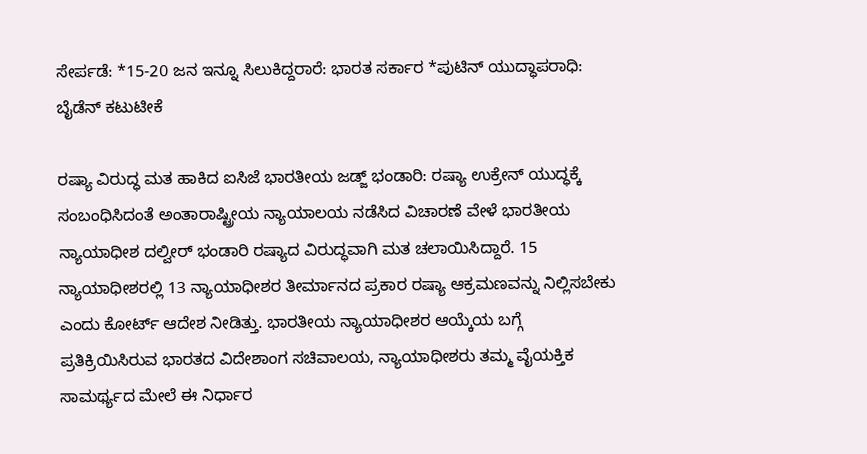ಸೇರ್ಪಡೆ: *15-20 ಜನ ಇನ್ನೂ ಸಿಲುಕಿದ್ದರಾರೆ: ಭಾರತ ಸರ್ಕಾರ *ಪುಟಿನ್‌ ಯುದ್ಧಾಪರಾಧಿ: ಬೈಡೆನ್‌ ಕಟುಟೀಕೆ

ರಷ್ಯಾ ವಿರುದ್ಧ ಮತ ಹಾಕಿದ ಐಸಿಜೆ ಭಾರತೀಯ ಜಡ್ಜ್‌ ಭಂಡಾರಿ: ರಷ್ಯಾ ಉಕ್ರೇನ್‌ ಯುದ್ಧಕ್ಕೆ ಸಂಬಂಧಿಸಿದಂತೆ ಅಂತಾರಾಷ್ಟ್ರೀಯ ನ್ಯಾಯಾಲಯ ನಡೆಸಿದ ವಿಚಾರಣೆ ವೇಳೆ ಭಾರತೀಯ ನ್ಯಾಯಾಧೀಶ ದಲ್ವೀರ್‌ ಭಂಡಾರಿ ರಷ್ಯಾದ ವಿರುದ್ಧವಾಗಿ ಮತ ಚಲಾಯಿಸಿದ್ದಾರೆ. 15 ನ್ಯಾಯಾಧೀಶರಲ್ಲಿ 13 ನ್ಯಾಯಾಧೀಶರ ತೀರ್ಮಾನದ ಪ್ರಕಾರ ರಷ್ಯಾ ಆಕ್ರಮಣವನ್ನು ನಿಲ್ಲಿಸಬೇಕು ಎಂದು ಕೋರ್ಟ್‌ ಆದೇಶ ನೀಡಿತ್ತು. ಭಾರತೀಯ ನ್ಯಾಯಾಧೀಶರ ಆಯ್ಕೆಯ ಬಗ್ಗೆ ಪ್ರತಿಕ್ರಿಯಿಸಿರುವ ಭಾರತದ ವಿದೇಶಾಂಗ ಸಚಿವಾಲಯ, ನ್ಯಾಯಾಧೀಶರು ತಮ್ಮ ವೈಯಕ್ತಿಕ ಸಾಮರ್ಥ್ಯದ ಮೇಲೆ ಈ ನಿರ್ಧಾರ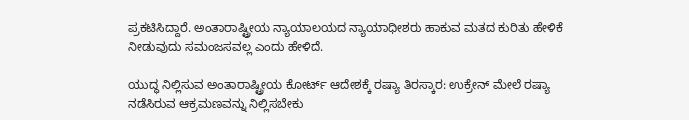ಪ್ರಕಟಿಸಿದ್ದಾರೆ. ಅಂತಾರಾಷ್ಟ್ರೀಯ ನ್ಯಾಯಾಲಯದ ನ್ಯಾಯಾಧೀಶರು ಹಾಕುವ ಮತದ ಕುರಿತು ಹೇಳಿಕೆ ನೀಡುವುದು ಸಮಂಜಸವಲ್ಲ ಎಂದು ಹೇಳಿದೆ.

ಯುದ್ಧ ನಿಲ್ಲಿಸುವ ಅಂತಾರಾಷ್ಟ್ರೀಯ ಕೋರ್ಟ್‌ ಆದೇಶಕ್ಕೆ ರಷ್ಯಾ ತಿರಸ್ಕಾರ: ಉಕ್ರೇನ್‌ ಮೇಲೆ ರಷ್ಯಾ ನಡೆಸಿರುವ ಆಕ್ರಮಣವನ್ನು ನಿಲ್ಲಿಸಬೇಕು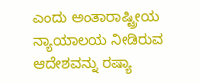ಎಂದು ಅಂತಾರಾಷ್ಟ್ರೀಯ ನ್ಯಾಯಾಲಯ ನೀಡಿರುವ ಆದೇಶವನ್ನು ರಷ್ಯಾ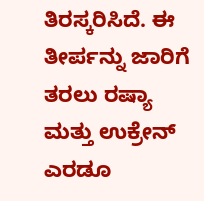ತಿರಸ್ಕರಿಸಿದೆ. ಈ ತೀರ್ಪನ್ನು ಜಾರಿಗೆ ತರಲು ರಷ್ಯಾ ಮತ್ತು ಉಕ್ರೇನ್‌ ಎರಡೂ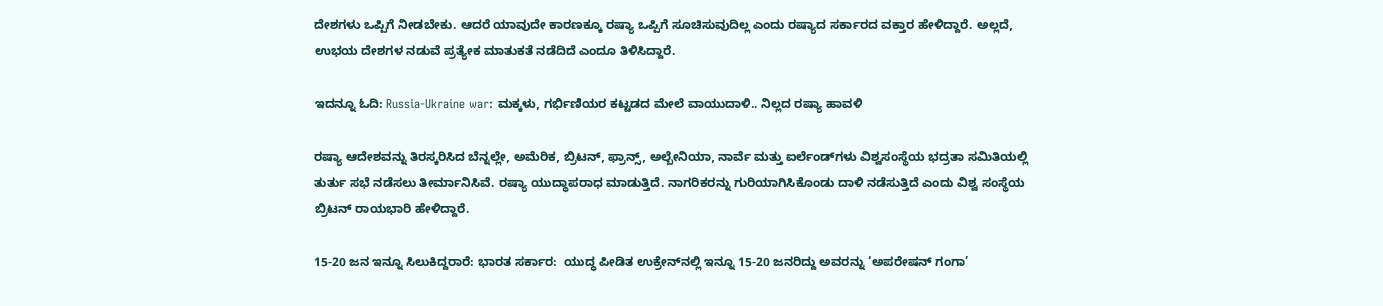ದೇಶಗಳು ಒಪ್ಪಿಗೆ ನೀಡಬೇಕು. ಆದರೆ ಯಾವುದೇ ಕಾರಣಕ್ಕೂ ರಷ್ಯಾ ಒಪ್ಪಿಗೆ ಸೂಚಿಸುವುದಿಲ್ಲ ಎಂದು ರಷ್ಯಾದ ಸರ್ಕಾರದ ವಕ್ತಾರ ಹೇಳಿದ್ದಾರೆ. ಅಲ್ಲದೆ, ಉಭಯ ದೇಶಗಳ ನಡುವೆ ಪ್ರತ್ಯೇಕ ಮಾತುಕತೆ ನಡೆದಿದೆ ಎಂದೂ ತಿಳಿಸಿದ್ದಾರೆ.

ಇದನ್ನೂ ಓದಿ: Russia-Ukraine war: ಮಕ್ಕಳು, ಗರ್ಭಿಣಿಯರ ಕಟ್ಟಡದ ಮೇಲೆ ವಾಯುದಾಳಿ.. ನಿಲ್ಲದ ರಷ್ಯಾ ಹಾವಳಿ

ರಷ್ಯಾ ಆದೇಶವನ್ನು ತಿರಸ್ಕರಿಸಿದ ಬೆನ್ನಲ್ಲೇ, ಅಮೆರಿಕ, ಬ್ರಿಟನ್‌, ಫ್ರಾನ್ಸ್‌, ಅಲ್ಬೇನಿಯಾ, ನಾರ್ವೆ ಮತ್ತು ಐರ್ಲೆಂಡ್‌ಗಳು ವಿಶ್ವಸಂಸ್ಥೆಯ ಭದ್ರತಾ ಸಮಿತಿಯಲ್ಲಿ ತುರ್ತು ಸಭೆ ನಡೆಸಲು ತೀರ್ಮಾನಿಸಿವೆ. ರಷ್ಯಾ ಯುದ್ಧಾಪರಾಧ ಮಾಡುತ್ತಿದೆ. ನಾಗರಿಕರನ್ನು ಗುರಿಯಾಗಿಸಿಕೊಂಡು ದಾಳಿ ನಡೆಸುತ್ತಿದೆ ಎಂದು ವಿಶ್ವ ಸಂಸ್ಥೆಯ ಬ್ರಿಟನ್‌ ರಾಯಭಾರಿ ಹೇಳಿದ್ದಾರೆ.

15-20 ಜನ ಇನ್ನೂ ಸಿಲುಕಿದ್ದರಾರೆ: ಭಾರತ ಸರ್ಕಾರ:  ಯುದ್ಧ ಪೀಡಿತ ಉಕ್ರೇನ್‌ನಲ್ಲಿ ಇನ್ನೂ 15-20 ಜನರಿದ್ದು ಅವರನ್ನು ‘ಅಪರೇಷನ್‌ ಗಂಗಾ’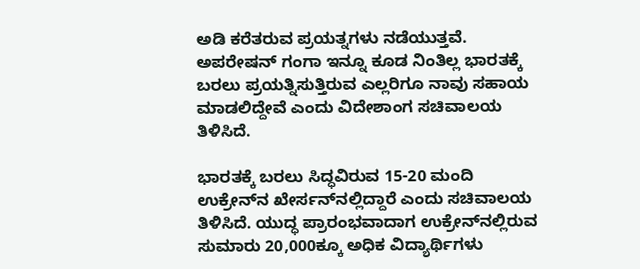ಅಡಿ ಕರೆತರುವ ಪ್ರಯತ್ನಗಳು ನಡೆಯುತ್ತವೆ. ಅಪರೇಷನ್‌ ಗಂಗಾ ಇನ್ನೂ ಕೂಡ ನಿಂತಿಲ್ಲ ಭಾರತಕ್ಕೆ ಬರಲು ಪ್ರಯತ್ನಿಸುತ್ತಿರುವ ಎಲ್ಲರಿಗೂ ನಾವು ಸಹಾಯ ಮಾಡಲಿದ್ದೇವೆ ಎಂದು ವಿದೇಶಾಂಗ ಸಚಿವಾಲಯ ತಿಳಿಸಿದೆ.

ಭಾರತಕ್ಕೆ ಬರಲು ಸಿದ್ಧವಿರುವ 15-20 ಮಂದಿ ಉಕ್ರೇನ್‌ನ ಖೇರ್ಸನ್‌ನಲ್ಲಿದ್ದಾರೆ ಎಂದು ಸಚಿವಾಲಯ ತಿಳಿಸಿದೆ. ಯುದ್ಧ ಪ್ರಾರಂಭವಾದಾಗ ಉಕ್ರೇನ್‌ನಲ್ಲಿರುವ ಸುಮಾರು 20,000ಕ್ಕೂ ಅಧಿಕ ವಿದ್ಯಾರ್ಥಿಗಳು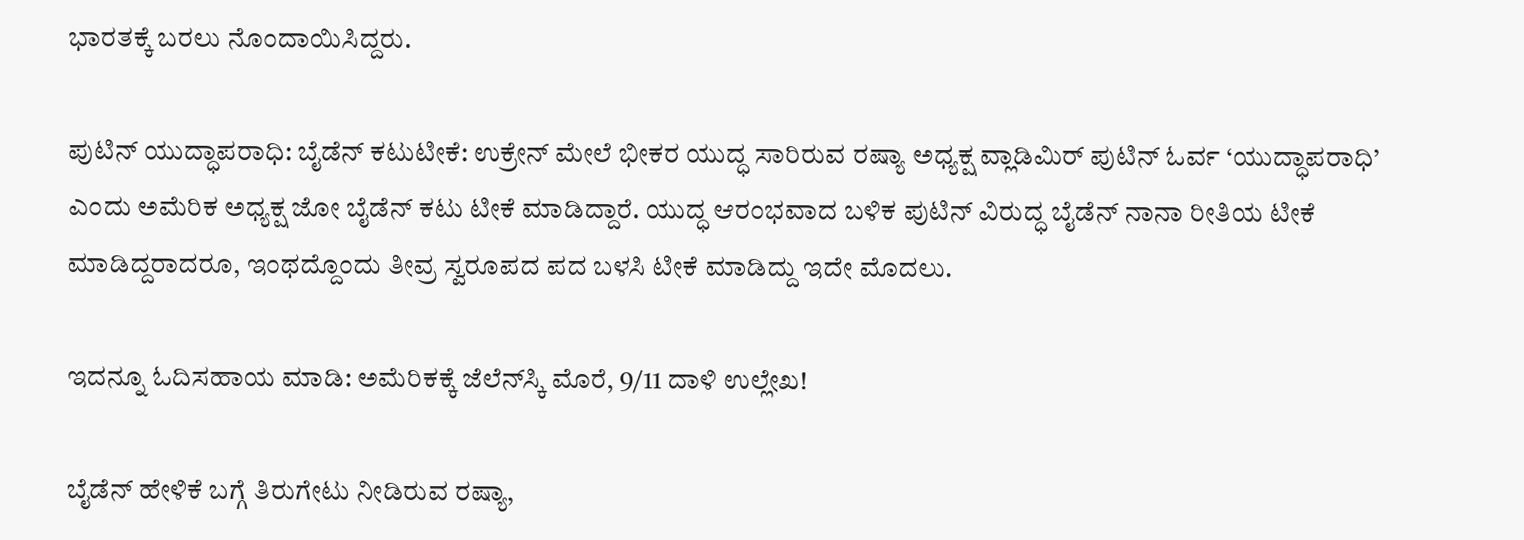ಭಾರತಕ್ಕೆ ಬರಲು ನೊಂದಾಯಿಸಿದ್ದರು.

ಪುಟಿನ್‌ ಯುದ್ಧಾಪರಾಧಿ: ಬೈಡೆನ್‌ ಕಟುಟೀಕೆ: ಉಕ್ರೇನ್‌ ಮೇಲೆ ಭೀಕರ ಯುದ್ಧ ಸಾರಿರುವ ರಷ್ಯಾ ಅಧ್ಯಕ್ಷ ವ್ಲಾಡಿಮಿರ್‌ ಪುಟಿನ್‌ ಓರ್ವ ‘ಯುದ್ಧಾಪರಾಧಿ’ ಎಂದು ಅಮೆರಿಕ ಅಧ್ಯಕ್ಷ ಜೋ ಬೈಡೆನ್‌ ಕಟು ಟೀಕೆ ಮಾಡಿದ್ದಾರೆ. ಯುದ್ಧ ಆರಂಭವಾದ ಬಳಿಕ ಪುಟಿನ್‌ ವಿರುದ್ಧ ಬೈಡೆನ್‌ ನಾನಾ ರೀತಿಯ ಟೀಕೆ ಮಾಡಿದ್ದರಾದರೂ, ಇಂಥದ್ದೊಂದು ತೀವ್ರ ಸ್ವರೂಪದ ಪದ ಬಳಸಿ ಟೀಕೆ ಮಾಡಿದ್ದು ಇದೇ ಮೊದಲು.

ಇದನ್ನೂ ಓದಿಸಹಾಯ ಮಾಡಿ: ಅಮೆರಿಕಕ್ಕೆ ಜೆಲೆನ್‌ಸ್ಕಿ ಮೊರೆ, 9/11 ದಾಳಿ ಉಲ್ಲೇಖ!

ಬೈಡೆನ್‌ ಹೇಳಿಕೆ ಬಗ್ಗೆ ತಿರುಗೇಟು ನೀಡಿರುವ ರಷ್ಯಾ,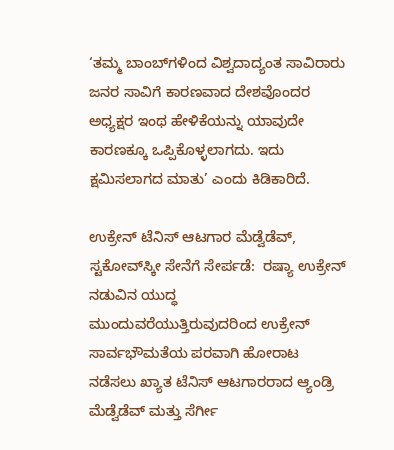‘ತಮ್ಮ ಬಾಂಬ್‌ಗಳಿಂದ ವಿಶ್ವದಾದ್ಯಂತ ಸಾವಿರಾರು ಜನರ ಸಾವಿಗೆ ಕಾರಣವಾದ ದೇಶವೊಂದರ ಅಧ್ಯಕ್ಷರ ಇಂಥ ಹೇಳಿಕೆಯನ್ನು ಯಾವುದೇ ಕಾರಣಕ್ಕೂ ಒಪ್ಪಿಕೊಳ್ಳಲಾಗದು. ಇದು ಕ್ಷಮಿಸಲಾಗದ ಮಾತು’ ಎಂದು ಕಿಡಿಕಾರಿದೆ.

ಉಕ್ರೇನ್‌ ಟೆನಿಸ್‌ ಆಟಗಾರ ಮೆಡ್ವೆಡೆವ್‌, ಸ್ಟಕೋವ್‌ಸ್ಕೀ ಸೇನೆಗೆ ಸೇರ್ಪಡೆ:  ರಷ್ಯಾ ಉಕ್ರೇನ್‌ ನಡುವಿನ ಯುದ್ಧ ಮುಂದುವರೆಯುತ್ತಿರುವುದರಿಂದ ಉಕ್ರೇನ್‌ ಸಾರ್ವಭೌಮತೆಯ ಪರವಾಗಿ ಹೋರಾಟ ನಡೆಸಲು ಖ್ಯಾತ ಟೆನಿಸ್‌ ಆಟಗಾರರಾದ ಆ್ಯಂಡ್ರಿ ಮೆಡ್ವೆಡೆವ್‌ ಮತ್ತು ಸೆರ್ಗೀ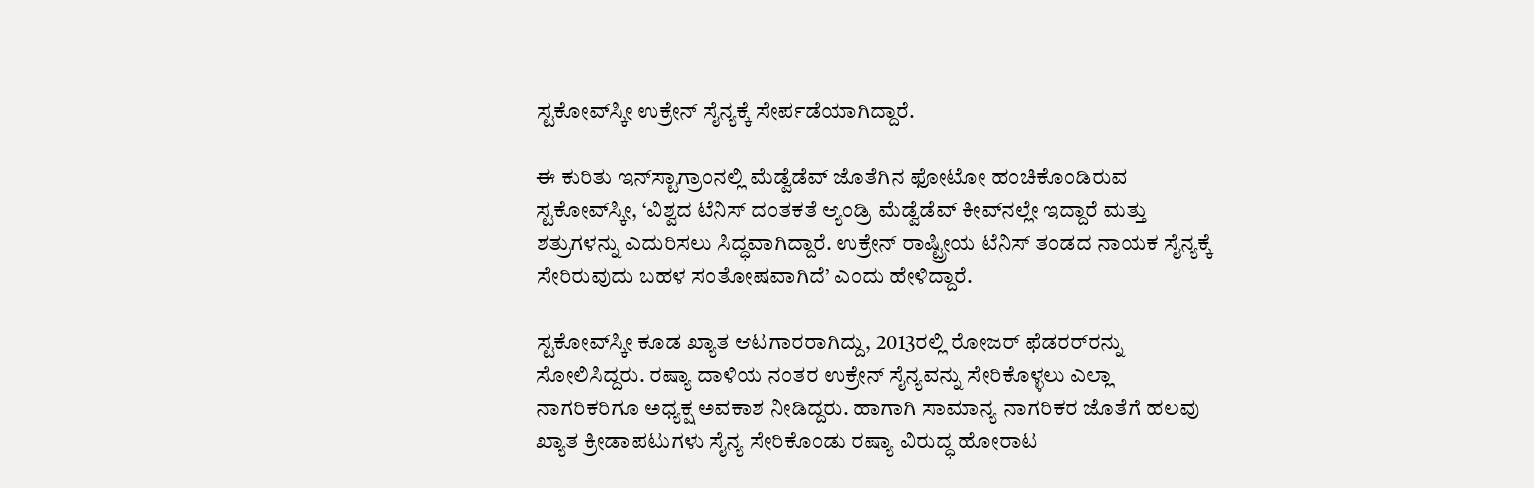ಸ್ಟಕೋವ್‌ಸ್ಕೀ ಉಕ್ರೇನ್‌ ಸೈನ್ಯಕ್ಕೆ ಸೇರ್ಪಡೆಯಾಗಿದ್ದಾರೆ.

ಈ ಕುರಿತು ಇನ್‌ಸ್ಟಾಗ್ರಾಂನಲ್ಲಿ ಮೆಡ್ವೆಡೆವ್‌ ಜೊತೆಗಿನ ಫೋಟೋ ಹಂಚಿಕೊಂಡಿರುವ ಸ್ಟಕೋವ್‌ಸ್ಕೀ, ‘ವಿಶ್ವದ ಟೆನಿಸ್‌ ದಂತಕತೆ ಆ್ಯಂಡ್ರಿ ಮೆಡ್ವೆಡೆವ್‌ ಕೀವ್‌ನಲ್ಲೇ ಇದ್ದಾರೆ ಮತ್ತು ಶತ್ರುಗಳನ್ನು ಎದುರಿಸಲು ಸಿದ್ಧವಾಗಿದ್ದಾರೆ. ಉಕ್ರೇನ್‌ ರಾಷ್ಟ್ರೀಯ ಟೆನಿಸ್‌ ತಂಡದ ನಾಯಕ ಸೈನ್ಯಕ್ಕೆ ಸೇರಿರುವುದು ಬಹಳ ಸಂತೋಷವಾಗಿದೆ’ ಎಂದು ಹೇಳಿದ್ದಾರೆ.

ಸ್ಟಕೋವ್‌ಸ್ಕೀ ಕೂಡ ಖ್ಯಾತ ಆಟಗಾರರಾಗಿದ್ದು, 2013ರಲ್ಲಿ ರೋಜರ್‌ ಫೆಡರರ್‌ರನ್ನು ಸೋಲಿಸಿದ್ದರು. ರಷ್ಯಾ ದಾಳಿಯ ನಂತರ ಉಕ್ರೇನ್‌ ಸೈನ್ಯವನ್ನು ಸೇರಿಕೊಳ್ಳಲು ಎಲ್ಲಾ ನಾಗರಿಕರಿಗೂ ಅಧ್ಯಕ್ಷ ಅವಕಾಶ ನೀಡಿದ್ದರು. ಹಾಗಾಗಿ ಸಾಮಾನ್ಯ ನಾಗರಿಕರ ಜೊತೆಗೆ ಹಲವು ಖ್ಯಾತ ಕ್ರೀಡಾಪಟುಗಳು ಸೈನ್ಯ ಸೇರಿಕೊಂಡು ರಷ್ಯಾ ವಿರುದ್ಧ ಹೋರಾಟ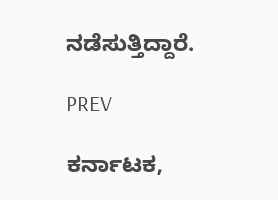ನಡೆಸುತ್ತಿದ್ದಾರೆ.

PREV

ಕರ್ನಾಟಕ,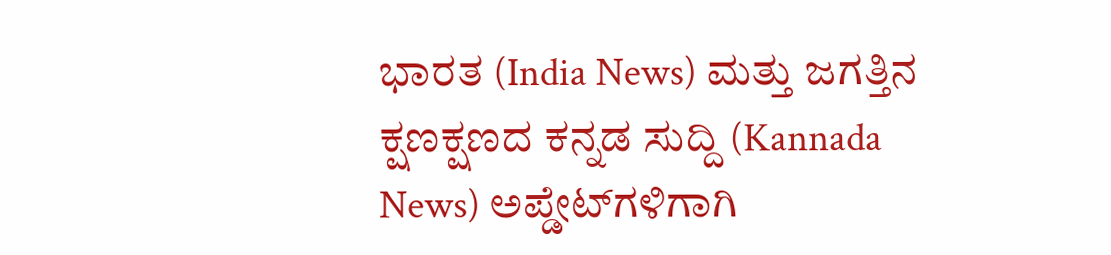ಭಾರತ (India News) ಮತ್ತು ಜಗತ್ತಿನ ಕ್ಷಣಕ್ಷಣದ ಕನ್ನಡ ಸುದ್ದಿ (Kannada News) ಅಪ್ಡೇಟ್‌ಗಳಿಗಾಗಿ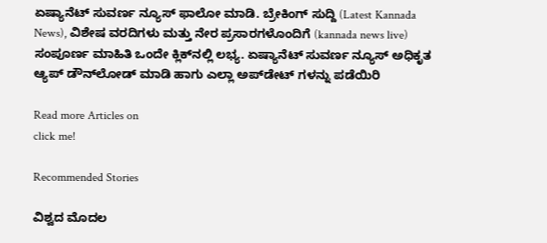ಏಷ್ಯಾನೆಟ್ ಸುವರ್ಣ ನ್ಯೂಸ್‌ ಫಾಲೋ ಮಾಡಿ. ಬ್ರೇಕಿಂಗ್ ಸುದ್ದಿ (Latest Kannada News), ವಿಶೇಷ ವರದಿಗಳು ಮತ್ತು ನೇರ ಪ್ರಸಾರಗಳೊಂದಿಗೆ (kannada news live) ಸಂಪೂರ್ಣ ಮಾಹಿತಿ ಒಂದೇ ಕ್ಲಿಕ್‌ನಲ್ಲಿ ಲಭ್ಯ. ಏಷ್ಯಾನೆಟ್ ಸುವರ್ಣ ನ್ಯೂಸ್ ಅಧಿಕೃತ ಆ್ಯಪ್ ಡೌನ್‌ಲೋಡ್ ಮಾಡಿ ಹಾಗು ಎಲ್ಲಾ ಅಪ್‌ಡೇಟ್ ಗಳನ್ನು ಪಡೆಯಿರಿ

Read more Articles on
click me!

Recommended Stories

ವಿಶ್ವದ ಮೊದಲ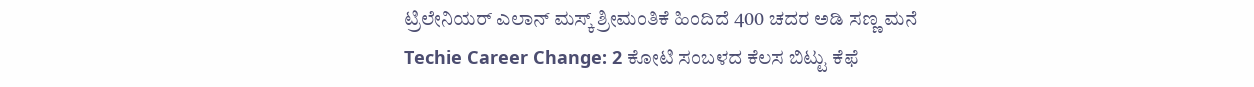ಟ್ರಿಲೇನಿಯರ್ ಎಲಾನ್ ಮಸ್ಕ್ ಶ್ರೀಮಂತಿಕೆ ಹಿಂದಿದೆ 400 ಚದರ ಅಡಿ ಸಣ್ಣ ಮನೆ
Techie Career Change: 2 ಕೋಟಿ ಸಂಬಳದ ಕೆಲಸ ಬಿಟ್ಟು ಕೆಫೆ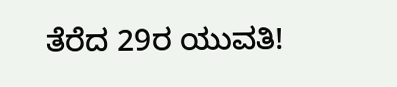ತೆರೆದ 29ರ ಯುವತಿ!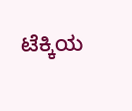ಟೆಕ್ಕಿಯ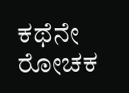ಕಥೆನೇ ರೋಚಕ